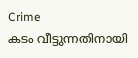Crime
കടം വീട്ടുന്നതിനായി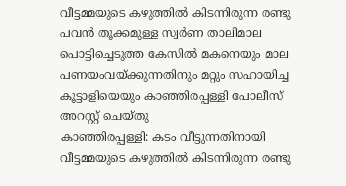വീട്ടമ്മയുടെ കഴുത്തിൽ കിടന്നിരുന്ന രണ്ടു പവൻ തൂക്കമുള്ള സ്വർണ താലിമാല പൊട്ടിച്ചെടുത്ത കേസിൽ മകനെയും മാല പണയംവയ്ക്കുന്നതിനും മറ്റും സഹായിച്ച കൂട്ടാളിയെയും കാഞ്ഞിരപ്പള്ളി പോലീസ് അറസ്റ്റ് ചെയ്തു
കാഞ്ഞിരപ്പള്ളി: കടം വീട്ടുന്നതിനായി വീട്ടമ്മയുടെ കഴുത്തിൽ കിടന്നിരുന്ന രണ്ടു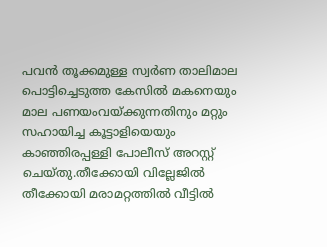പവൻ തൂക്കമുള്ള സ്വർണ താലിമാല പൊട്ടിച്ചെടുത്ത കേസിൽ മകനെയും മാല പണയംവയ്ക്കുന്നതിനും മറ്റും സഹായിച്ച കൂട്ടാളിയെയും കാഞ്ഞിരപ്പള്ളി പോലീസ് അറസ്റ്റ് ചെയ്തു.തീക്കോയി വില്ലേജിൽ തീക്കോയി മരാമറ്റത്തിൽ വീട്ടിൽ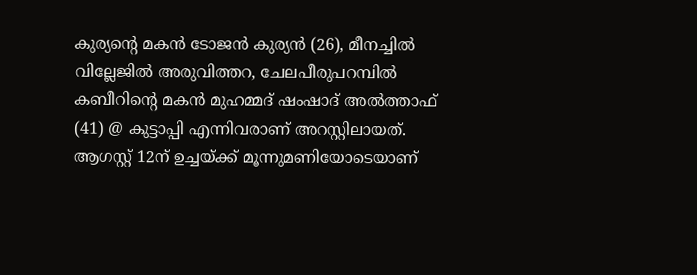കുര്യന്റെ മകൻ ടോജൻ കുര്യൻ (26), മീനച്ചിൽ വില്ലേജിൽ അരുവിത്തറ, ചേലപീരുപറമ്പിൽ കബീറിന്റെ മകൻ മുഹമ്മദ് ഷംഷാദ് അൽത്താഫ് (41) @ കുട്ടാപ്പി എന്നിവരാണ് അറസ്റ്റിലായത്.
ആഗസ്റ്റ് 12ന് ഉച്ചയ്ക്ക് മൂന്നുമണിയോടെയാണ്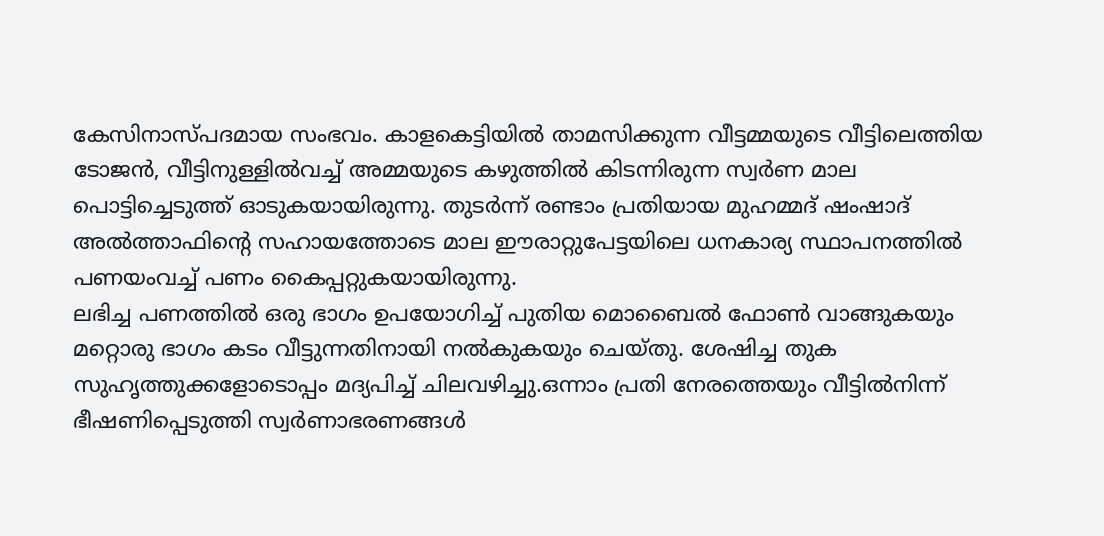കേസിനാസ്പദമായ സംഭവം. കാളകെട്ടിയിൽ താമസിക്കുന്ന വീട്ടമ്മയുടെ വീട്ടിലെത്തിയ ടോജൻ, വീട്ടിനുള്ളിൽവച്ച് അമ്മയുടെ കഴുത്തിൽ കിടന്നിരുന്ന സ്വർണ മാല പൊട്ടിച്ചെടുത്ത് ഓടുകയായിരുന്നു. തുടർന്ന് രണ്ടാം പ്രതിയായ മുഹമ്മദ് ഷംഷാദ് അൽത്താഫിന്റെ സഹായത്തോടെ മാല ഈരാറ്റുപേട്ടയിലെ ധനകാര്യ സ്ഥാപനത്തിൽ പണയംവച്ച് പണം കൈപ്പറ്റുകയായിരുന്നു.
ലഭിച്ച പണത്തിൽ ഒരു ഭാഗം ഉപയോഗിച്ച് പുതിയ മൊബൈൽ ഫോൺ വാങ്ങുകയും മറ്റൊരു ഭാഗം കടം വീട്ടുന്നതിനായി നൽകുകയും ചെയ്തു. ശേഷിച്ച തുക സുഹൃത്തുക്കളോടൊപ്പം മദ്യപിച്ച് ചിലവഴിച്ചു.ഒന്നാം പ്രതി നേരത്തെയും വീട്ടിൽനിന്ന് ഭീഷണിപ്പെടുത്തി സ്വർണാഭരണങ്ങൾ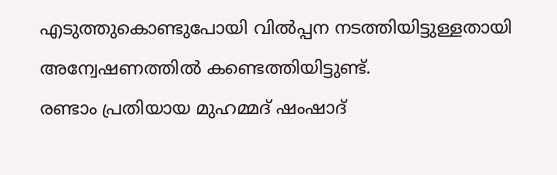എടുത്തുകൊണ്ടുപോയി വിൽപ്പന നടത്തിയിട്ടുള്ളതായി അന്വേഷണത്തിൽ കണ്ടെത്തിയിട്ടുണ്ട്.
രണ്ടാം പ്രതിയായ മുഹമ്മദ് ഷംഷാദ്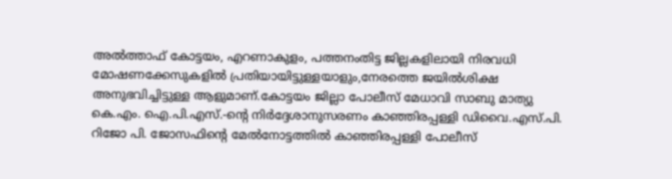അൽത്താഫ് കോട്ടയം, എറണാകുളം, പത്തനംതിട്ട ജില്ലകളിലായി നിരവധി മോഷണക്കേസുകളിൽ പ്രതിയായിട്ടുള്ളയാളും,നേരത്തെ ജയിൽശിക്ഷ അനുഭവിച്ചിട്ടുള്ള ആളുമാണ്.കോട്ടയം ജില്ലാ പോലീസ് മേധാവി സാബു മാത്യു കെ.എം. ഐ.പി.എസ്.-ന്റെ നിർദ്ദേശാനുസരണം കാഞ്ഞിരപ്പള്ളി ഡിവൈ.എസ്.പി. റിജോ പി. ജോസഫിന്റെ മേൽനോട്ടത്തിൽ കാഞ്ഞിരപ്പള്ളി പോലീസ്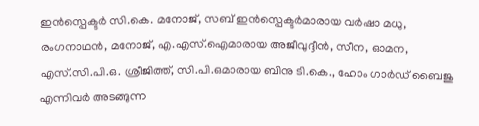ഇൻസ്പെക്ടർ സി.കെ. മനോജ്, സബ് ഇൻസ്പെക്ടർമാരായ വർഷാ മധു, രംഗനാഥൻ, മനോജ്, എ.എസ്.ഐമാരായ അജീവുദ്ദീൻ, സീന, ഓമന, എസ്.സി.പി.ഒ. ശ്രീജിത്ത്, സി.പി.ഒമാരായ ബിനു ടി.കെ., ഹോം ഗാർഡ് ബൈജു എന്നിവർ അടങ്ങുന്ന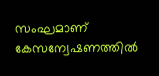സംഘമാണ് കേസന്വേഷണത്തിൽ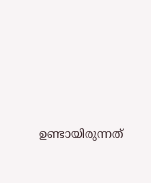ഉണ്ടായിരുന്നത്